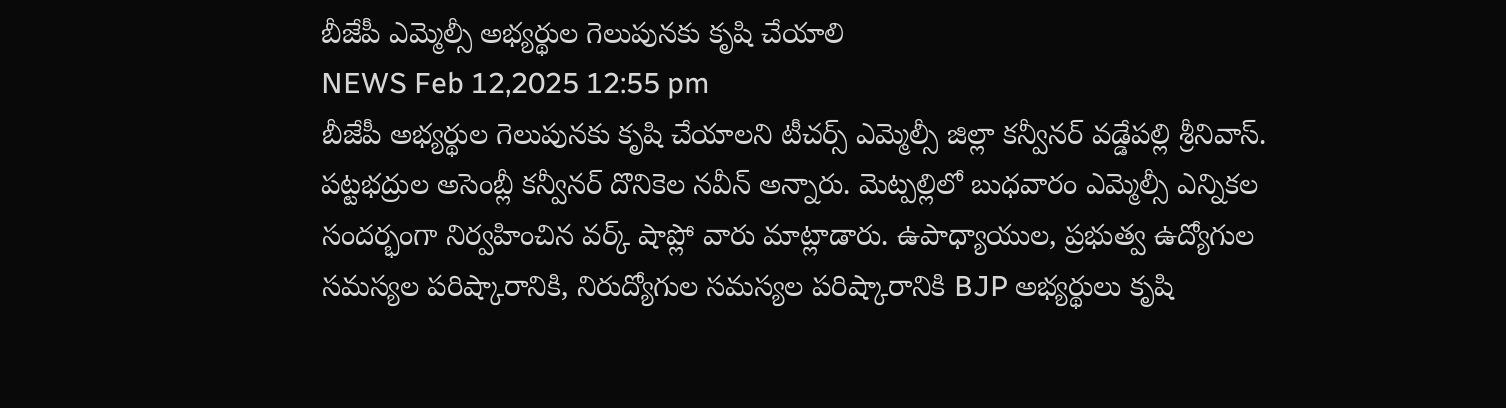బీజేపీ ఎమ్మెల్సీ అభ్యర్థుల గెలుపునకు కృషి చేయాలి
NEWS Feb 12,2025 12:55 pm
బీజేపీ అభ్యర్థుల గెలుపునకు కృషి చేయాలని టీచర్స్ ఎమ్మెల్సీ జిల్లా కన్వీనర్ వడ్డేపల్లి శ్రీనివాస్. పట్టభద్రుల అసెంబ్లీ కన్వీనర్ దొనికెల నవీన్ అన్నారు. మెట్పల్లిలో బుధవారం ఎమ్మెల్సీ ఎన్నికల సందర్భంగా నిర్వహించిన వర్క్ షాప్లో వారు మాట్లాడారు. ఉపాధ్యాయుల, ప్రభుత్వ ఉద్యోగుల సమస్యల పరిష్కారానికి, నిరుద్యోగుల సమస్యల పరిష్కారానికి BJP అభ్యర్థులు కృషి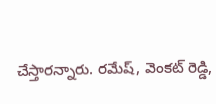చేస్తారన్నారు. రమేష్, వెంకట్ రెడ్డి,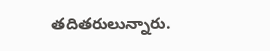తదితరులున్నారు.